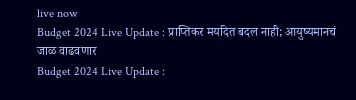live now
Budget 2024 Live Update : प्राप्तिकर मर्यादेत बदल नाही; आयुष्यमानचं जाळ वाढवणार
Budget 2024 Live Update :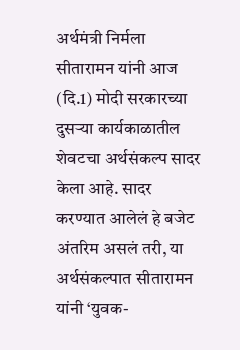अर्थमंत्री निर्मला सीतारामन यांनी आज (दि.1) मोदी सरकारच्या दुसऱ्या कार्यकाळातील शेवटचा अर्थसंकल्प सादर केला आहे. सादर करण्यात आलेलं हे बजेट अंतरिम असलं तरी, या अर्थसंकल्पात सीतारामन यांनी ‘युवक-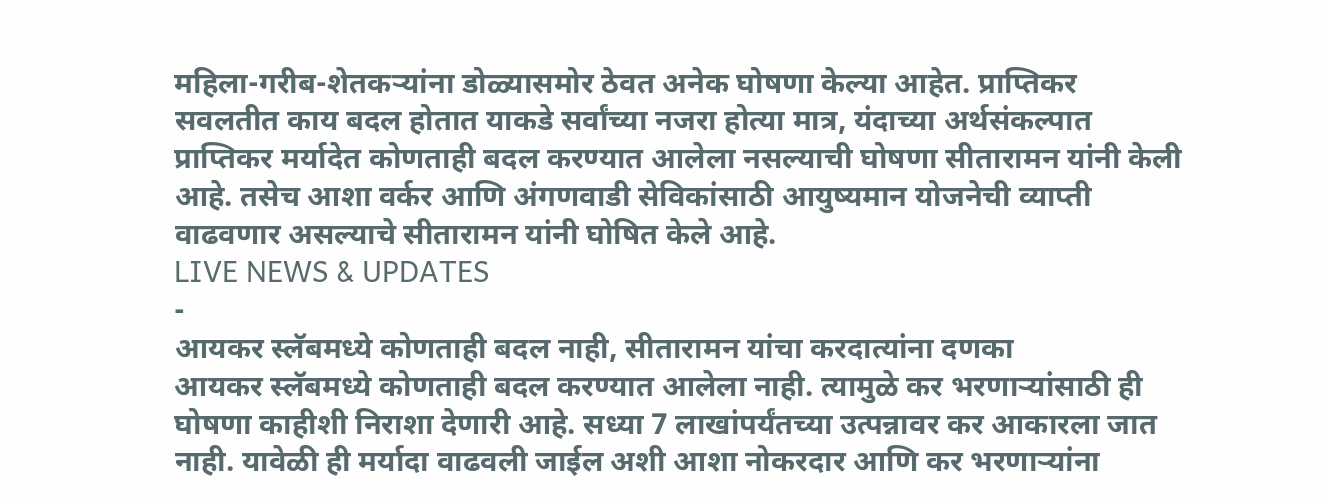महिला-गरीब-शेतकऱ्यांना डोळ्यासमोर ठेवत अनेक घोषणा केल्या आहेत. प्राप्तिकर सवलतीत काय बदल होतात याकडे सर्वांच्या नजरा होत्या मात्र, यंदाच्या अर्थसंकल्पात प्राप्तिकर मर्यादेत कोणताही बदल करण्यात आलेला नसल्याची घोषणा सीतारामन यांनी केली आहे. तसेच आशा वर्कर आणि अंगणवाडी सेविकांसाठी आयुष्यमान योजनेची व्याप्ती वाढवणार असल्याचे सीतारामन यांनी घोषित केले आहे.
LIVE NEWS & UPDATES
-
आयकर स्लॅबमध्ये कोणताही बदल नाही, सीतारामन यांचा करदात्यांना दणका
आयकर स्लॅबमध्ये कोणताही बदल करण्यात आलेला नाही. त्यामुळे कर भरणाऱ्यांसाठी ही घोषणा काहीशी निराशा देणारी आहे. सध्या 7 लाखांपर्यंतच्या उत्पन्नावर कर आकारला जात नाही. यावेळी ही मर्यादा वाढवली जाईल अशी आशा नोकरदार आणि कर भरणाऱ्यांना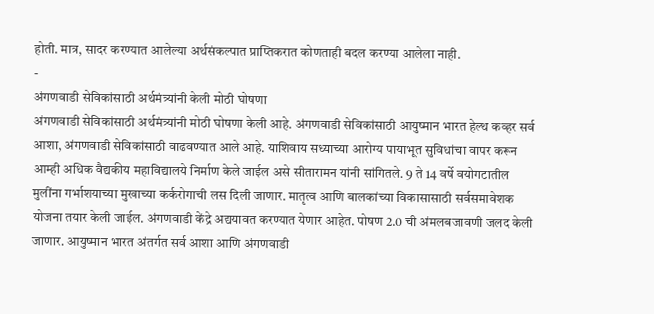होती. मात्र, सादर करण्यात आलेल्या अर्थसंकल्पात प्राप्तिकरात कोणताही बदल करण्या आलेला नाही.
-
अंगणवाडी सेविकांसाठी अर्थमंत्र्यांनी केली मोठी घोषणा
अंगणवाडी सेविकांसाठी अर्थमंत्र्यांनी मोठी घोषणा केली आहे. अंगणवाडी सेविकांसाठी आयुष्मान भारत हेल्थ कव्हर सर्व आशा, अंगणवाडी सेविकांसाठी वाढवण्यात आले आहे. याशिवाय सध्याच्या आरोग्य पायाभूत सुविधांचा वापर करून आम्ही अधिक वैद्यकीय महाविद्यालये निर्माण केले जाईल असे सीतारामन यांनी सांगितले. 9 ते 14 वर्षे वयोगटातील मुलींना गर्भाशयाच्या मुखाच्या कर्करोगाची लस दिली जाणार. मातृत्व आणि बालकांच्या विकासासाठी सर्वसमावेशक योजना तयार केली जाईल. अंगणवाडी केंद्रे अद्ययावत करण्यात येणार आहेत. पोषण 2.0 ची अंमलबजावणी जलद केली जाणार. आयुष्मान भारत अंतर्गत सर्व आशा आणि अंगणवाडी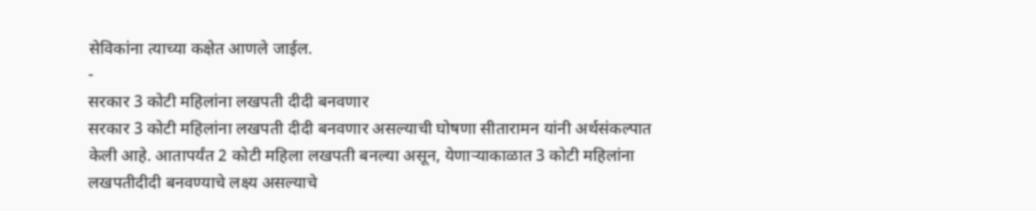सेविकांना त्याच्या कक्षेत आणले जाईल.
-
सरकार 3 कोटी महिलांना लखपती दीदी बनवणार
सरकार 3 कोटी महिलांना लखपती दीदी बनवणार असल्याची घोषणा सीतारामन यांनी अर्थसंकल्पात केली आहे. आतापर्यंत 2 कोटी महिला लखपती बनल्या असून, येणाऱ्याकाळात 3 कोटी महिलांना लखपतीदीदी बनवण्याचे लक्ष्य असल्याचे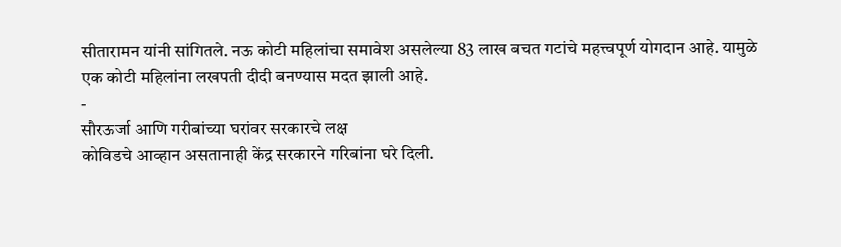सीतारामन यांनी सांगितले. नऊ कोटी महिलांचा समावेश असलेल्या 83 लाख बचत गटांचे महत्त्वपूर्ण योगदान आहे. यामुळे एक कोटी महिलांना लखपती दीदी बनण्यास मदत झाली आहे.
-
सौरऊर्जा आणि गरीबांच्या घरांवर सरकारचे लक्ष
कोविडचे आव्हान असतानाही केंद्र सरकारने गरिबांना घरे दिली.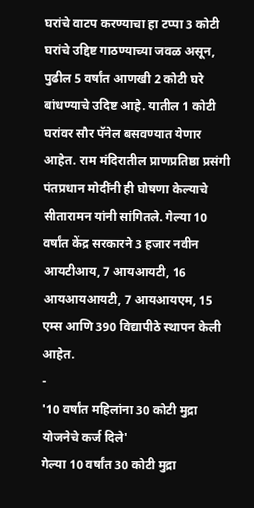घरांचे वाटप करण्याचा हा टप्पा 3 कोटी घरांचे उद्दिष्ट गाठण्याच्या जवळ असून, पुढील 5 वर्षांत आणखी 2 कोटी घरे बांधण्याचे उदिष्ट आहे. यातील 1 कोटी घरांवर सौर पॅनेल बसवण्यात येणार आहेत. राम मंदिरातील प्राणप्रतिष्ठा प्रसंगी पंतप्रधान मोदींनी ही घोषणा केल्याचे सीतारामन यांनी सांगितले. गेल्या 10 वर्षांत केंद्र सरकारने 3 हजार नवीन आयटीआय, 7 आयआयटी, 16 आयआयआयटी, 7 आयआयएम, 15 एम्स आणि 390 विद्यापीठे स्थापन केली आहेत.
-
'10 वर्षांत महिलांना 30 कोटी मुद्रा योजनेचे कर्ज दिले'
गेल्या 10 वर्षांत 30 कोटी मुद्रा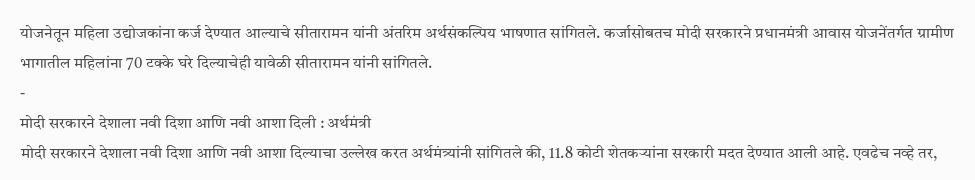योजनेतून महिला उद्योजकांना कर्ज देण्यात आल्याचे सीतारामन यांनी अंतरिम अर्थसंकल्पिय भाषणात सांगितले. कर्जासोबतच मोदी सरकारने प्रधानमंत्री आवास योजनेंतर्गत ग्रामीण भागातील महिलांना 70 टक्के घरे दिल्याचेही यावेळी सीतारामन यांनी सांगितले.
-
मोदी सरकारने देशाला नवी दिशा आणि नवी आशा दिली : अर्थमंत्री
मोदी सरकारने देशाला नवी दिशा आणि नवी आशा दिल्याचा उल्लेख करत अर्थमंत्र्यांनी सांगितले की, 11.8 कोटी शेतकऱ्यांना सरकारी मदत देण्यात आली आहे. एवढेच नव्हे तर,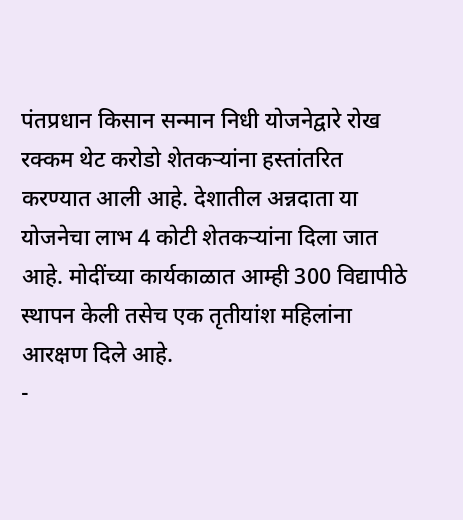पंतप्रधान किसान सन्मान निधी योजनेद्वारे रोख रक्कम थेट करोडो शेतकऱ्यांना हस्तांतरित करण्यात आली आहे. देशातील अन्नदाता या योजनेचा लाभ 4 कोटी शेतकऱ्यांना दिला जात आहे. मोदींच्या कार्यकाळात आम्ही 300 विद्यापीठे स्थापन केली तसेच एक तृतीयांश महिलांना आरक्षण दिले आहे.
-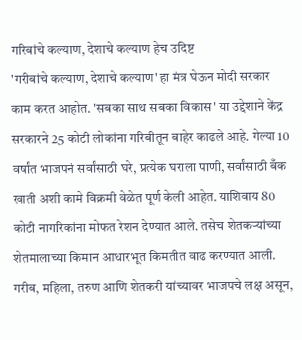गरिबांचे कल्याण, देशाचे कल्याण हेच उदिष्ट
'गरीबांचे कल्याण, देशाचे कल्याण' हा मंत्र घेऊन मोदी सरकार काम करत आहोत. 'सबका साथ सबका विकास' या उद्देशाने केंद्र सरकारने 25 कोटी लोकांना गरिबीतून बाहेर काढले आहे. गेल्या 10 वर्षांत भाजपनं सर्वांसाठी घरे, प्रत्येक घराला पाणी, सर्वांसाठी बँक खाती अशी कामे विक्रमी वेळेत पूर्ण केली आहेत. याशिवाय 80 कोटी नागरिकांना मोफत रेशन देण्यात आले. तसेच शेतकऱ्यांच्या शेतमालाच्या किमान आधारभूत किमतीत वाढ करण्यात आली. गरीब, महिला, तरुण आणि शेतकरी यांच्यावर भाजपचे लक्ष असून,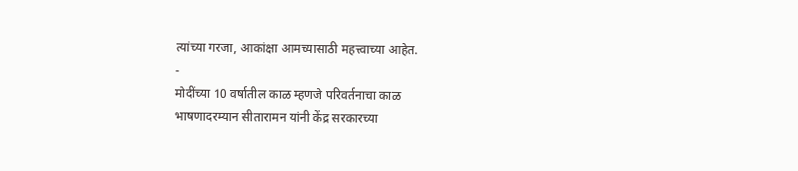त्यांच्या गरजा, आकांक्षा आमच्यासाठी महत्त्वाच्या आहेत.
-
मोदींच्या 10 वर्षातील काळ म्हणजे परिवर्तनाचा काळ
भाषणादरम्यान सीतारामन यांनी केंद्र सरकारच्या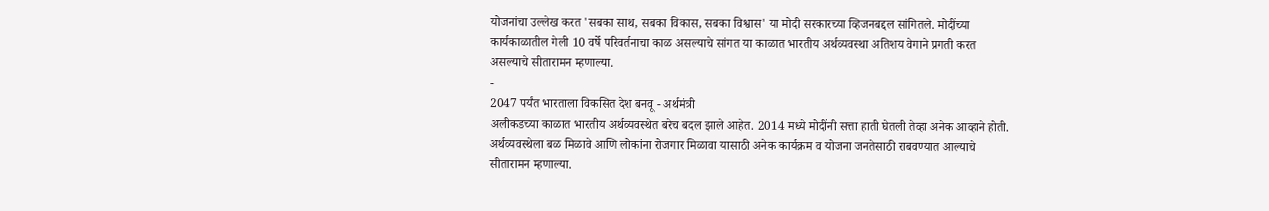योजनांचा उल्लेख करत 'सबका साथ, सबका विकास, सबका विश्वास' या मोदी सरकारच्या व्हिजनबद्दल सांगितले. मोदींच्या कार्यकाळातील गेली 10 वर्षे परिवर्तनाचा काळ असल्याचे सांगत या काळात भारतीय अर्थव्यवस्था अतिशय वेगाने प्रगती करत असल्याचे सीतारामन म्हणाल्या.
-
2047 पर्यंत भारताला विकसित देश बनवू - अर्थमंत्री
अलीकडच्या काळात भारतीय अर्थव्यवस्थेत बरेच बदल झाले आहेत. 2014 मध्ये मोदींनी सत्ता हाती घेतली तेव्हा अनेक आव्हाने होती. अर्थव्यवस्थेला बळ मिळावे आणि लोकांना रोजगार मिळावा यासाठी अनेक कार्यक्रम व योजना जनतेसाठी राबवण्यात आल्याचे सीतारामन म्हणाल्या.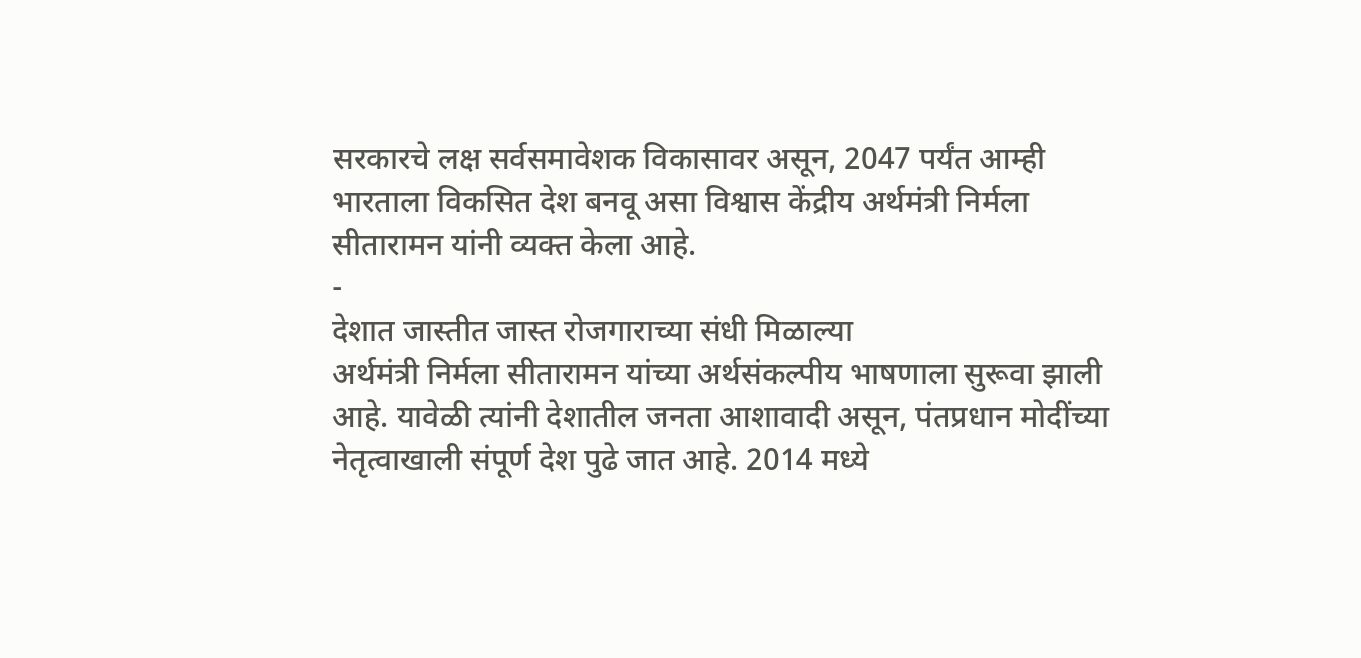सरकारचे लक्ष सर्वसमावेशक विकासावर असून, 2047 पर्यंत आम्ही भारताला विकसित देश बनवू असा विश्वास केंद्रीय अर्थमंत्री निर्मला सीतारामन यांनी व्यक्त केला आहे.
-
देशात जास्तीत जास्त रोजगाराच्या संधी मिळाल्या
अर्थमंत्री निर्मला सीतारामन यांच्या अर्थसंकल्पीय भाषणाला सुरूवा झाली आहे. यावेळी त्यांनी देशातील जनता आशावादी असून, पंतप्रधान मोदींच्या नेतृत्वाखाली संपूर्ण देश पुढे जात आहे. 2014 मध्ये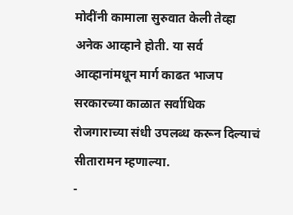मोदींनी कामाला सुरुवात केली तेव्हा अनेक आव्हाने होती. या सर्व आव्हानांमधून मार्ग काढत भाजप सरकारच्या काळात सर्वाधिक रोजगाराच्या संधी उपलब्ध करून दिल्याचं सीतारामन म्हणाल्या.
-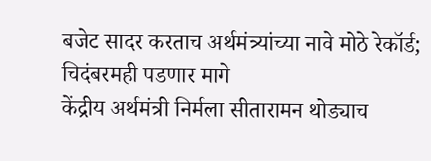बजेट सादर करताच अर्थमंत्र्यांच्या नावे मोठे रेकॉर्ड; चिदंबरमही पडणार मागे
केंद्रीय अर्थमंत्री निर्मला सीतारामन थोड्याच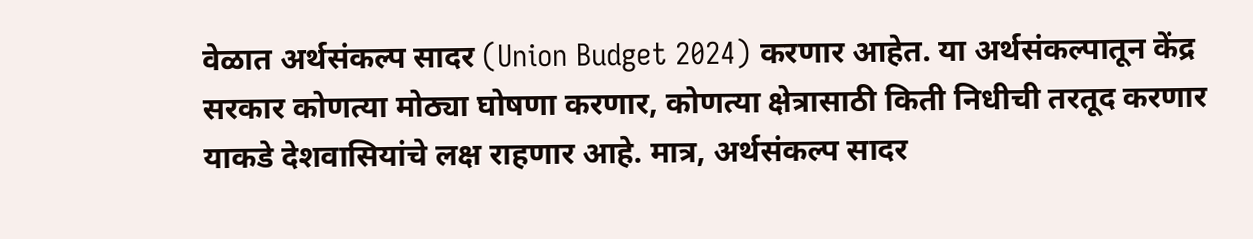वेळात अर्थसंकल्प सादर (Union Budget 2024) करणार आहेत. या अर्थसंकल्पातून केंद्र सरकार कोणत्या मोठ्या घोषणा करणार, कोणत्या क्षेत्रासाठी किती निधीची तरतूद करणार याकडे देशवासियांचे लक्ष राहणार आहे. मात्र, अर्थसंकल्प सादर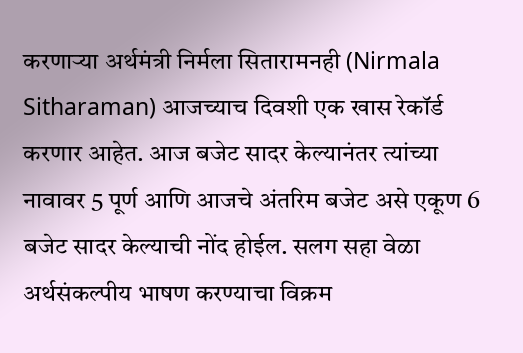करणाऱ्या अर्थमंत्री निर्मला सितारामनही (Nirmala Sitharaman) आजच्याच दिवशी एक खास रेकॉर्ड करणार आहेत. आज बजेट सादर केल्यानंतर त्यांच्या नावावर 5 पूर्ण आणि आजचे अंतरिम बजेट असे एकूण 6 बजेट सादर केल्याची नोंद होईल. सलग सहा वेळा अर्थसंकल्पीय भाषण करण्याचा विक्रम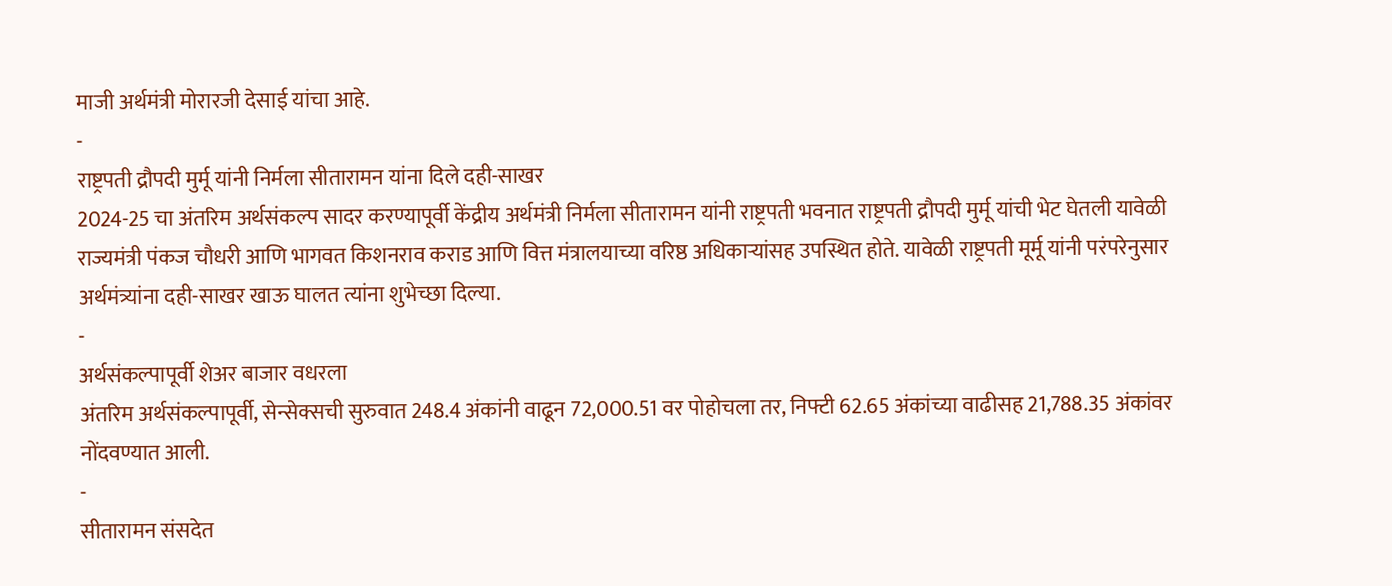माजी अर्थमंत्री मोरारजी देसाई यांचा आहे.
-
राष्ट्रपती द्रौपदी मुर्मू यांनी निर्मला सीतारामन यांना दिले दही-साखर
2024-25 चा अंतरिम अर्थसंकल्प सादर करण्यापूर्वी केंद्रीय अर्थमंत्री निर्मला सीतारामन यांनी राष्ट्रपती भवनात राष्ट्रपती द्रौपदी मुर्मू यांची भेट घेतली यावेळी राज्यमंत्री पंकज चौधरी आणि भागवत किशनराव कराड आणि वित्त मंत्रालयाच्या वरिष्ठ अधिकाऱ्यांसह उपस्थित होते. यावेळी राष्ट्रपती मूर्मू यांनी परंपरेनुसार अर्थमंत्र्यांना दही-साखर खाऊ घालत त्यांना शुभेच्छा दिल्या.
-
अर्थसंकल्पापूर्वी शेअर बाजार वधरला
अंतरिम अर्थसंकल्पापूर्वी, सेन्सेक्सची सुरुवात 248.4 अंकांनी वाढून 72,000.51 वर पोहोचला तर, निफ्टी 62.65 अंकांच्या वाढीसह 21,788.35 अंकांवर नोंदवण्यात आली.
-
सीतारामन संसदेत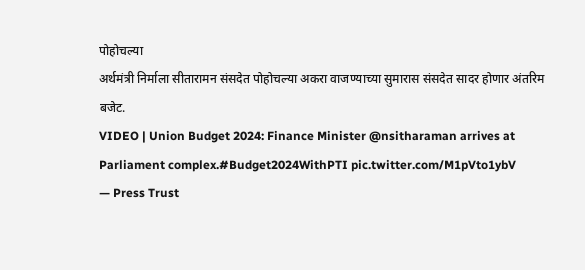पोहोचल्या
अर्थमंत्री निर्माला सीतारामन संसदेत पोहोचल्या अकरा वाजण्याच्या सुमारास संसदेत सादर होणार अंतरिम बजेट.
VIDEO | Union Budget 2024: Finance Minister @nsitharaman arrives at Parliament complex.#Budget2024WithPTI pic.twitter.com/M1pVto1ybV
— Press Trust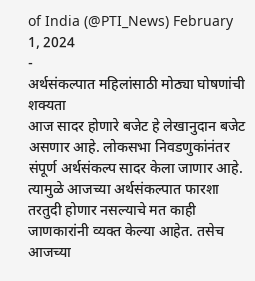of India (@PTI_News) February 1, 2024
-
अर्थसंकल्पात महिलांसाठी मोठ्या घोषणांची शक्यता
आज सादर होणारे बजेट हे लेखानुदान बजेट असणार आहे. लोकसभा निवडणुकांनंतर संपूर्ण अर्थसंकल्प सादर केला जाणार आहे. त्यामुळे आजच्या अर्थसंकल्पात फारशा तरतुदी होणार नसल्याचे मत काही जाणकारांनी व्यक्त केल्या आहेत. तसेच आजच्या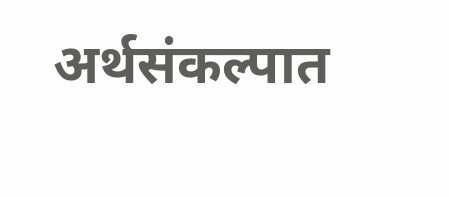अर्थसंकल्पात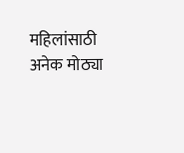महिलांसाठी अनेक मोठ्या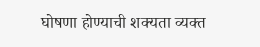घोषणा होण्याची शक्यता व्यक्त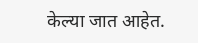केल्या जात आहेत.